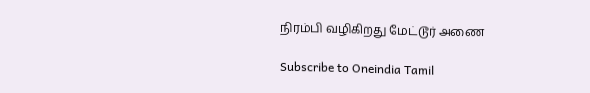நிரம்பி வழிகிறது மேட்டூர் அணை

Subscribe to Oneindia Tamil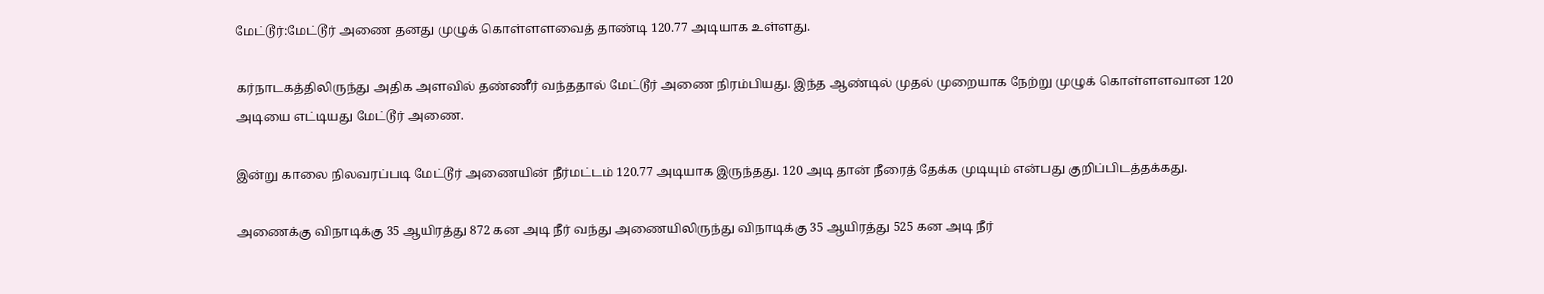மேட்டூர்:மேட்டூர் அணை தனது முழுக் கொள்ளளவைத் தாண்டி 120.77 அடியாக உள்ளது.

கர்நாடகத்திலிருந்து அதிக அளவில் தண்ணீர் வந்ததால் மேட்டூர் அணை நிரம்பியது. இந்த ஆண்டில் முதல் முறையாக நேற்று முழுக் கொள்ளளவான 120 அடியை எட்டியது மேட்டூர் அணை.

இன்று காலை நிலவரப்படி மேட்டூர் அணையின் நீர்மட்டம் 120.77 அடியாக இருந்தது. 120 அடி தான் நீரைத் தேக்க முடியும் என்பது குறிப்பிடத்தக்கது.

அணைக்கு விநாடிக்கு 35 ஆயிரத்து 872 கன அடி நீர் வந்து அணையிலிருந்து விநாடிக்கு 35 ஆயிரத்து 525 கன அடி நீர்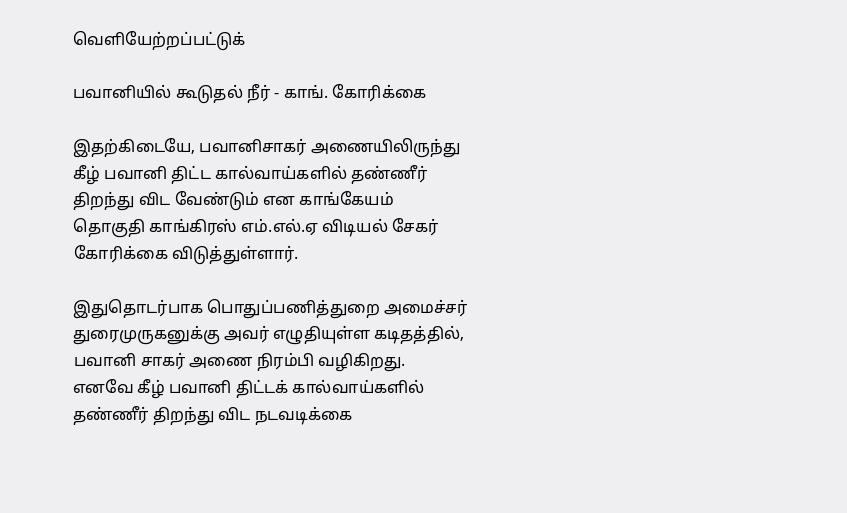வெளியேற்றப்பட்டுக்

பவானியில் கூடுதல் நீர் - காங். கோரிக்கை

இதற்கிடையே, பவானிசாகர் அணையிலிருந்து கீழ் பவானி திட்ட கால்வாய்களில் தண்ணீர் திறந்து விட வேண்டும் என காங்கேயம் தொகுதி காங்கிரஸ் எம்.எல்.ஏ விடியல் சேகர் கோரிக்கை விடுத்துள்ளார்.

இதுதொடர்பாக பொதுப்பணித்துறை அமைச்சர் துரைமுருகனுக்கு அவர் எழுதியுள்ள கடிதத்தில், பவானி சாகர் அணை நிரம்பி வழிகிறது. எனவே கீழ் பவானி திட்டக் கால்வாய்களில் தண்ணீர் திறந்து விட நடவடிக்கை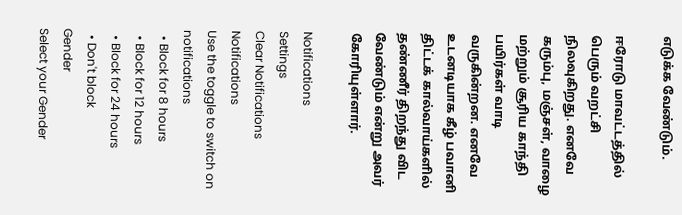எடுக்க வேண்டும்.

ஈரோடு மாவட்டத்தில் பெரும் வறட்சி நிலவுகிறது. எனவே கரும்பு, மஞ்சள், வாழை மற்றும் சூரிய காந்தி பயிர்கள் வாடி வருகின்றன. எனவே உடனடியாக கீழ் பவானி திட்டக் கால்வாய்களில் தண்ணீர் திறந்து விட வேண்டும் என்று அவர் கோரியுள்ளார்.

Notifications
Settings
Clear Notifications
Notifications
Use the toggle to switch on notifications
  • Block for 8 hours
  • Block for 12 hours
  • Block for 24 hours
  • Don't block
Gender
Select your Gender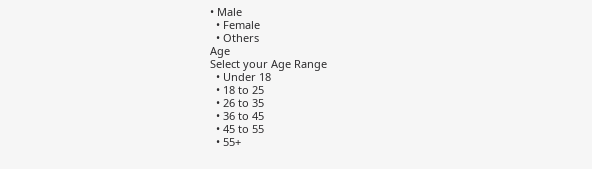• Male
  • Female
  • Others
Age
Select your Age Range
  • Under 18
  • 18 to 25
  • 26 to 35
  • 36 to 45
  • 45 to 55
  • 55+